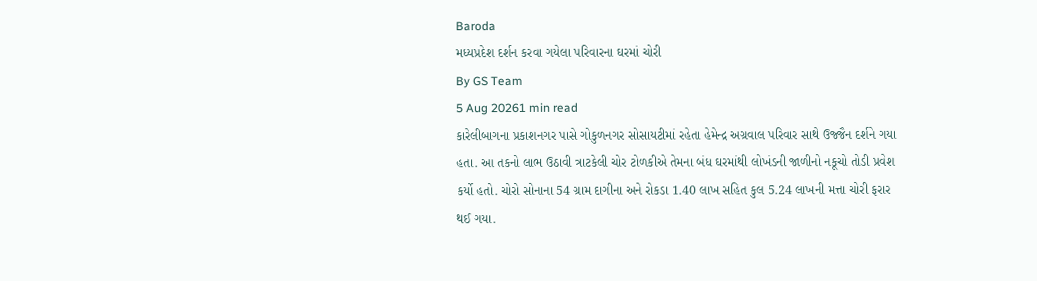Baroda
મધ્યપ્રદેશ દર્શન કરવા ગયેલા પરિવારના ઘરમાં ચોરી
By GS Team
5 Aug 20261 min read
કારેલીબાગના પ્રકાશનગર પાસે ગોકુળનગર સોસાયટીમાં રહેતા હેમેન્દ્ર અગ્રવાલ પરિવાર સાથે ઉજ્જૈન દર્શને ગયા હતા. આ તકનો લાભ ઉઠાવી ત્રાટકેલી ચોર ટોળકીએ તેમના બંધ ઘરમાંથી લોખંડની જાળીનો નકૂચો તોડી પ્રવેશ કર્યો હતો. ચોરો સોનાના 54 ગ્રામ દાગીના અને રોકડા 1.40 લાખ સહિત કુલ 5.24 લાખની મત્તા ચોરી ફરાર થઈ ગયા.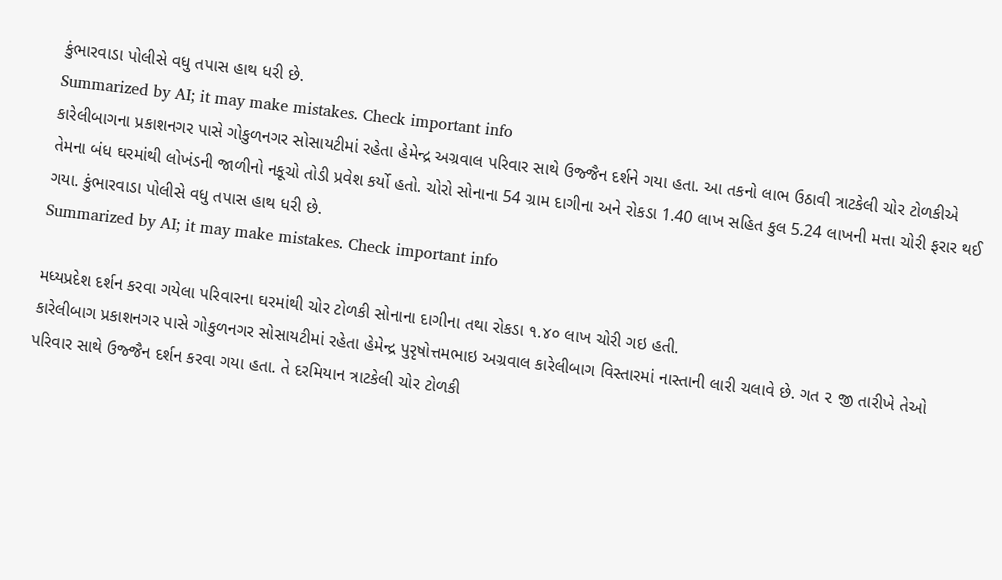કુંભારવાડા પોલીસે વધુ તપાસ હાથ ધરી છે.
Summarized by AI; it may make mistakes. Check important info
કારેલીબાગના પ્રકાશનગર પાસે ગોકુળનગર સોસાયટીમાં રહેતા હેમેન્દ્ર અગ્રવાલ પરિવાર સાથે ઉજ્જૈન દર્શને ગયા હતા. આ તકનો લાભ ઉઠાવી ત્રાટકેલી ચોર ટોળકીએ તેમના બંધ ઘરમાંથી લોખંડની જાળીનો નકૂચો તોડી પ્રવેશ કર્યો હતો. ચોરો સોનાના 54 ગ્રામ દાગીના અને રોકડા 1.40 લાખ સહિત કુલ 5.24 લાખની મત્તા ચોરી ફરાર થઈ ગયા. કુંભારવાડા પોલીસે વધુ તપાસ હાથ ધરી છે.
Summarized by AI; it may make mistakes. Check important info

મધ્યપ્રદેશ દર્શન કરવા ગયેલા પરિવારના ઘરમાંથી ચોર ટોળકી સોનાના દાગીના તથા રોકડા ૧.૪૦ લાખ ચોરી ગઇ હતી.
કારેલીબાગ પ્રકાશનગર પાસે ગોકુળનગર સોસાયટીમાં રહેતા હેમેન્દ્ર પુરૃષોત્તમભાઇ અગ્રવાલ કારેલીબાગ વિસ્તારમાં નાસ્તાની લારી ચલાવે છે. ગત ૨ જી તારીખે તેઓ પરિવાર સાથે ઉજ્જૈન દર્શન કરવા ગયા હતા. તે દરમિયાન ત્રાટકેલી ચોર ટોળકી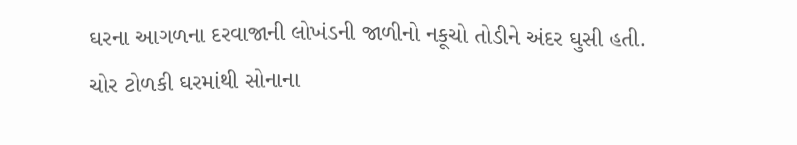ઘરના આગળના દરવાજાની લોખંડની જાળીનો નકૂચો તોડીને અંદર ઘુસી હતી. ચોર ટોળકી ઘરમાંથી સોનાના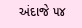અંદાજે ૫૪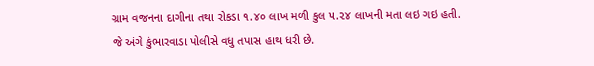ગ્રામ વજનના દાગીના તથા રોકડા ૧.૪૦ લાખ મળી કુલ ૫.૨૪ લાખની મતા લઇ ગઇ હતી. જે અંગે કુંભારવાડા પોલીસે વધુ તપાસ હાથ ધરી છે.